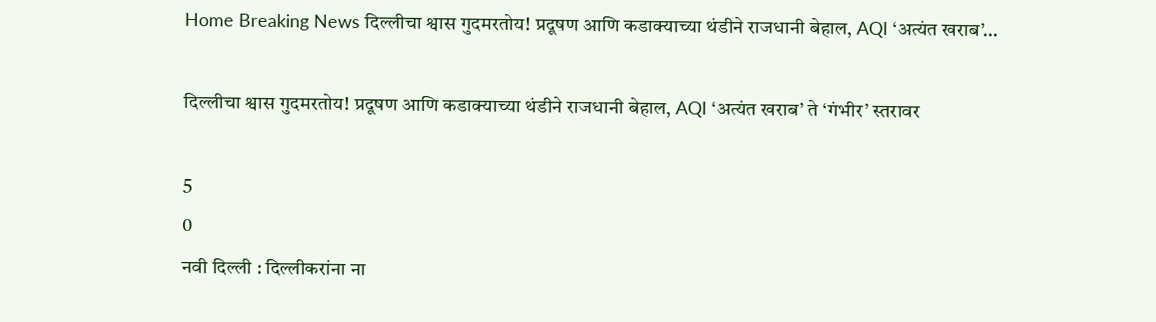Home Breaking News दिल्लीचा श्वास गुदमरतोय! प्रदूषण आणि कडाक्याच्या थंडीने राजधानी बेहाल, AQI ‘अत्यंत खराब’...

दिल्लीचा श्वास गुदमरतोय! प्रदूषण आणि कडाक्याच्या थंडीने राजधानी बेहाल, AQI ‘अत्यंत खराब’ ते ‘गंभीर’ स्तरावर

5
0
नवी दिल्ली : दिल्लीकरांना ना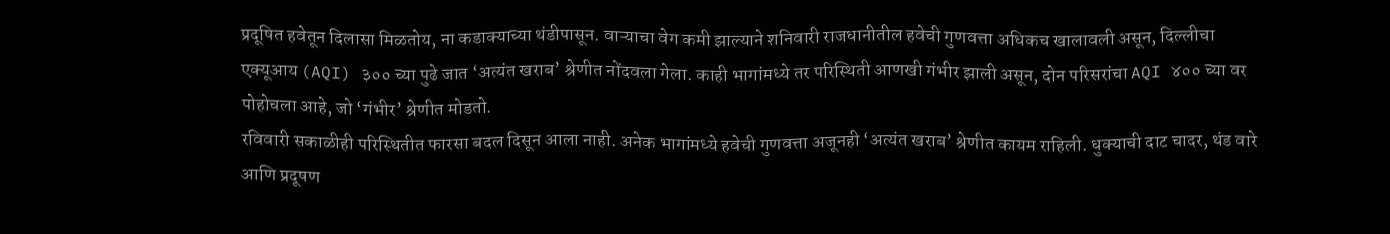प्रदूषित हवेतून दिलासा मिळतोय, ना कडाक्याच्या थंडीपासून. वाऱ्याचा वेग कमी झाल्याने शनिवारी राजधानीतील हवेची गुणवत्ता अधिकच खालावली असून, दिल्लीचा एक्यूआय (AQI) ३०० च्या पुढे जात ‘अत्यंत खराब’ श्रेणीत नोंदवला गेला. काही भागांमध्ये तर परिस्थिती आणखी गंभीर झाली असून, दोन परिसरांचा AQI ४०० च्या वर पोहोचला आहे, जो ‘गंभीर’ श्रेणीत मोडतो.
रविवारी सकाळीही परिस्थितीत फारसा बदल दिसून आला नाही. अनेक भागांमध्ये हवेची गुणवत्ता अजूनही ‘अत्यंत खराब’ श्रेणीत कायम राहिली. धुक्याची दाट चादर, थंड वारे आणि प्रदूषण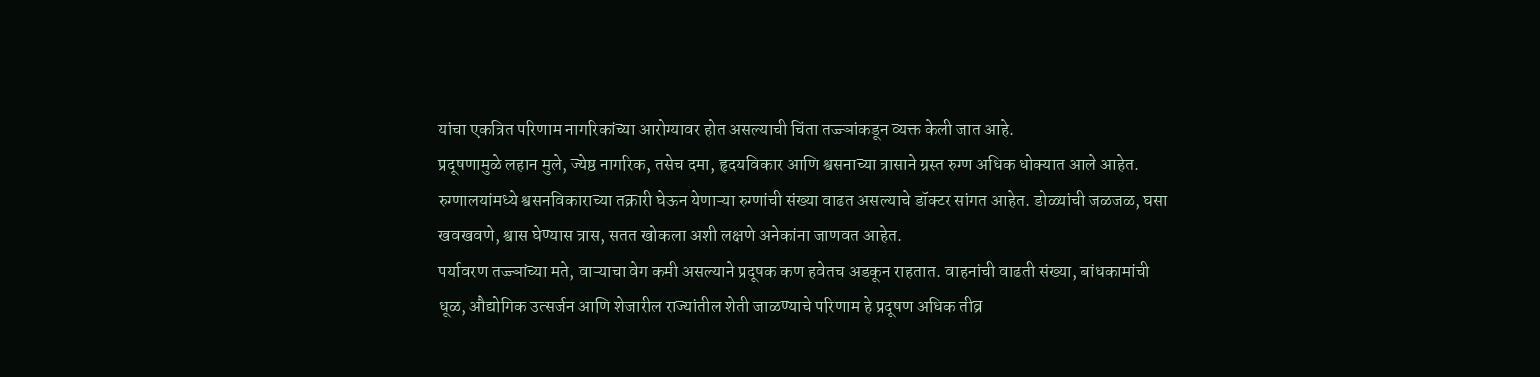यांचा एकत्रित परिणाम नागरिकांच्या आरोग्यावर होत असल्याची चिंता तज्ज्ञांकडून व्यक्त केली जात आहे.
प्रदूषणामुळे लहान मुले, ज्येष्ठ नागरिक, तसेच दमा, हृदयविकार आणि श्वसनाच्या त्रासाने ग्रस्त रुग्ण अधिक धोक्यात आले आहेत. रुग्णालयांमध्ये श्वसनविकाराच्या तक्रारी घेऊन येणाऱ्या रुग्णांची संख्या वाढत असल्याचे डॉक्टर सांगत आहेत. डोळ्यांची जळजळ, घसा खवखवणे, श्वास घेण्यास त्रास, सतत खोकला अशी लक्षणे अनेकांना जाणवत आहेत.
पर्यावरण तज्ज्ञांच्या मते, वाऱ्याचा वेग कमी असल्याने प्रदूषक कण हवेतच अडकून राहतात. वाहनांची वाढती संख्या, बांधकामांची धूळ, औद्योगिक उत्सर्जन आणि शेजारील राज्यांतील शेती जाळण्याचे परिणाम हे प्रदूषण अधिक तीव्र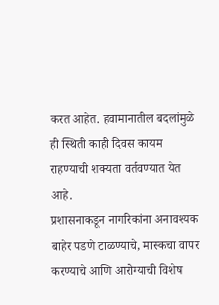करत आहेत. हवामानातील बदलांमुळे ही स्थिती काही दिवस कायम राहण्याची शक्यता वर्तवण्यात येत आहे.
प्रशासनाकडून नागरिकांना अनावश्यक बाहेर पडणे टाळण्याचे, मास्कचा वापर करण्याचे आणि आरोग्याची विशेष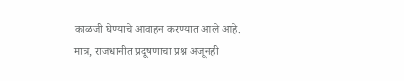काळजी घेण्याचे आवाहन करण्यात आले आहे. मात्र, राजधानीत प्रदूषणाचा प्रश्न अजूनही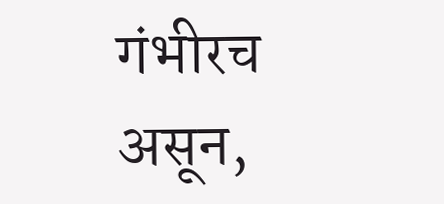गंभीरच असून,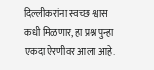दिल्लीकरांना स्वच्छ श्वास कधी मिळणार, हा प्रश्न पुन्हा एकदा ऐरणीवर आला आहे.